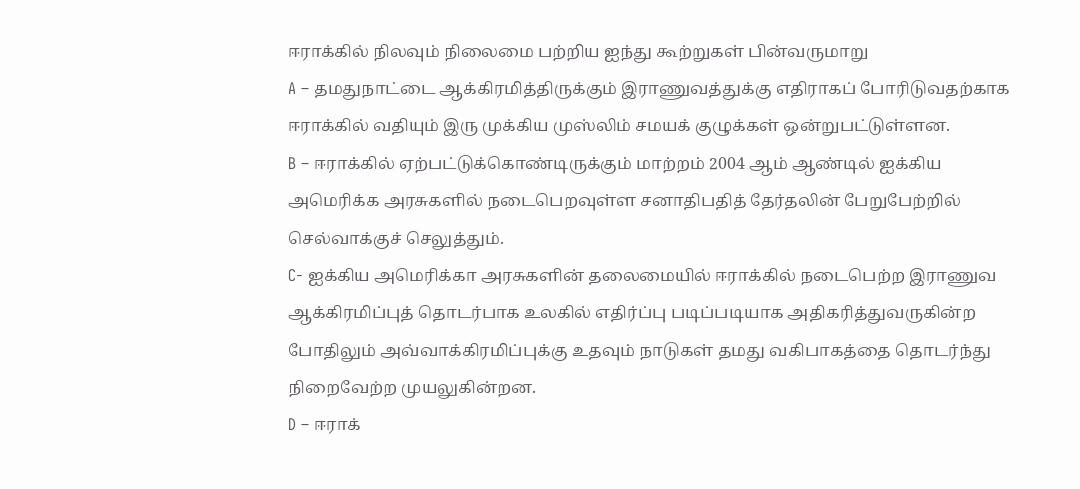ஈராக்கில் நிலவும் நிலைமை பற்றிய ஐந்து கூற்றுகள் பின்வருமாறு
A – தமதுநாட்டை ஆக்கிரமித்திருக்கும் இராணுவத்துக்கு எதிராகப் போரிடுவதற்காக ஈராக்கில் வதியும் இரு முக்கிய முஸ்லிம் சமயக் குழுக்கள் ஒன்றுபட்டுள்ளன.
B – ஈராக்கில் ஏற்பட்டுக்கொண்டிருக்கும் மாற்றம் 2004 ஆம் ஆண்டில் ஐக்கிய அமெரிக்க அரசுகளில் நடைபெறவுள்ள சனாதிபதித் தேர்தலின் பேறுபேற்றில் செல்வாக்குச் செலுத்தும்.
C- ஐக்கிய அமெரிக்கா அரசுகளின் தலைமையில் ஈராக்கில் நடைபெற்ற இராணுவ ஆக்கிரமிப்புத் தொடர்பாக உலகில் எதிர்ப்பு படிப்படியாக அதிகரித்துவருகின்ற போதிலும் அவ்வாக்கிரமிப்புக்கு உதவும் நாடுகள் தமது வகிபாகத்தை தொடர்ந்து நிறைவேற்ற முயலுகின்றன.
D – ஈராக்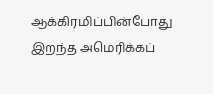ஆக்கிரமிப்பின்போது இறந்த அமெரிக்கப்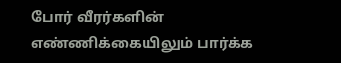போர் வீரர்களின் எண்ணிக்கையிலும் பார்க்க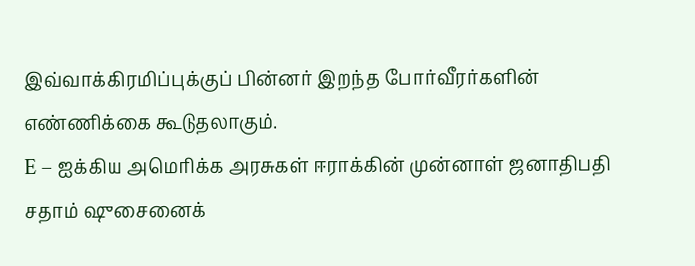இவ்வாக்கிரமிப்புக்குப் பின்னர் இறந்த போர்வீரர்களின் எண்ணிக்கை கூடுதலாகும்.
E – ஐக்கிய அமெரிக்க அரசுகள் ஈராக்கின் முன்னாள் ஜனாதிபதி சதாம் ஷுசைனைக்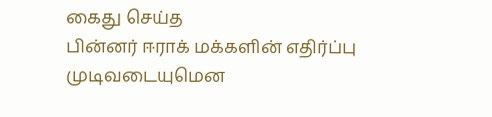கைது செய்த
பின்னர் ஈராக் மக்களின் எதிர்ப்பு முடிவடையுமென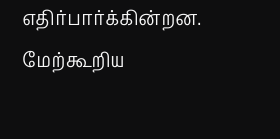எதிர்பார்க்கின்றன. மேற்கூறிய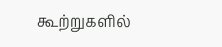கூற்றுகளில்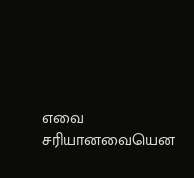எவை சரியானவையென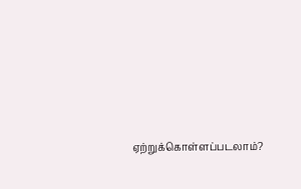ஏற்றுக்கொள்ளப்படலாம்?